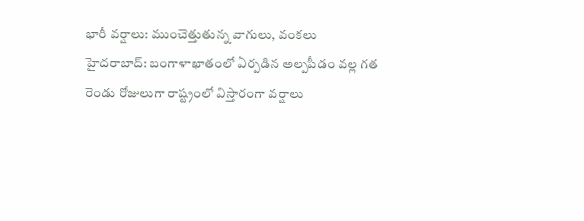భారీ వర్షాలు: ముంచెత్తుతున్న వాగులు, వంకలు
హైదరాబాద్: బంగాళాఖాతంలో ఏర్పడిన అల్పపీడం వల్ల గత రెండు రోజులుగా రాష్ట్రంలో విస్తారంగా వర్షాలు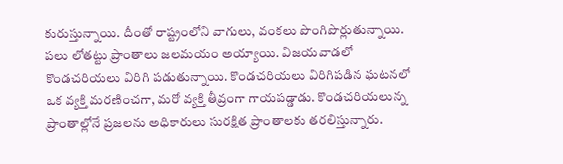కురుస్తున్నాయి. దీంతో రాష్ట్రంలోని వాగులు, వంకలు పొంగిపొర్లుతున్నాయి. పలు లోతట్టు ప్రాంతాలు జలమయం అయ్యాయి. విజయవాడలో కొండచరియలు విరిగి పడుతున్నాయి. కొండచరియలు విరిగిపడిన ఘటనలో ఒక వ్యక్తి మరణించగా, మరో వ్యక్తి తీవ్రంగా గాయపడ్డాడు. కొండచరియలున్న ప్రాంతాల్లోనే ప్రజలను అధికారులు సురక్షిత ప్రాంతాలకు తరలిస్తున్నారు.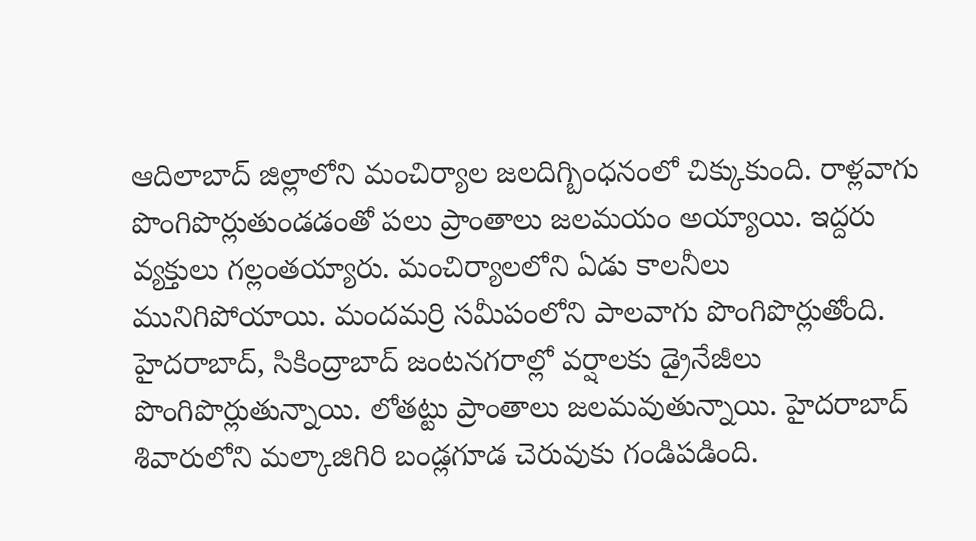ఆదిలాబాద్ జిల్లాలోని మంచిర్యాల జలదిగ్బింధనంలో చిక్కుకుంది. రాళ్లవాగు పొంగిపొర్లుతుండడంతో పలు ప్రాంతాలు జలమయం అయ్యాయి. ఇద్దరు వ్యక్తులు గల్లంతయ్యారు. మంచిర్యాలలోని ఏడు కాలనీలు మునిగిపోయాయి. మందమర్రి సమీపంలోని పాలవాగు పొంగిపొర్లుతోంది.
హైదరాబాద్, సికింద్రాబాద్ జంటనగరాల్లో వర్షాలకు డ్రైనేజీలు పొంగిపొర్లుతున్నాయి. లోతట్టు ప్రాంతాలు జలమవుతున్నాయి. హైదరాబాద్ శివారులోని మల్కాజిగిరి బండ్లగూడ చెరువుకు గండిపడింది.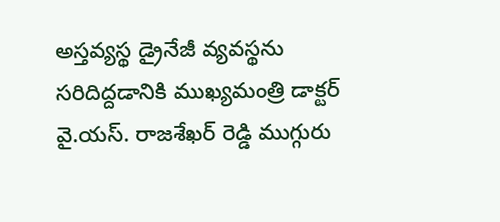అస్తవ్యస్థ డ్రైనేజీ వ్యవస్థను సరిదిద్దడానికి ముఖ్యమంత్రి డాక్టర్ వై.యస్. రాజశేఖర్ రెడ్డి ముగ్గురు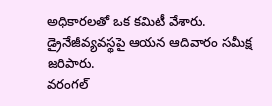అధికారలతో ఒక కమిటీ వేశారు. డ్రైనేజీవ్యవస్థపై ఆయన ఆదివారం సమీక్ష జరిపారు.
వరంగల్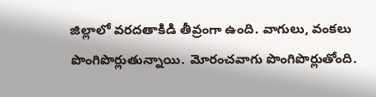జిల్లాలో వరదతాకిడి తీవ్రంగా ఉంది. వాగులు, వంకలు పొంగిపొర్లుతున్నాయి. మోరంచవాగు పొంగిపొర్లుతోంది.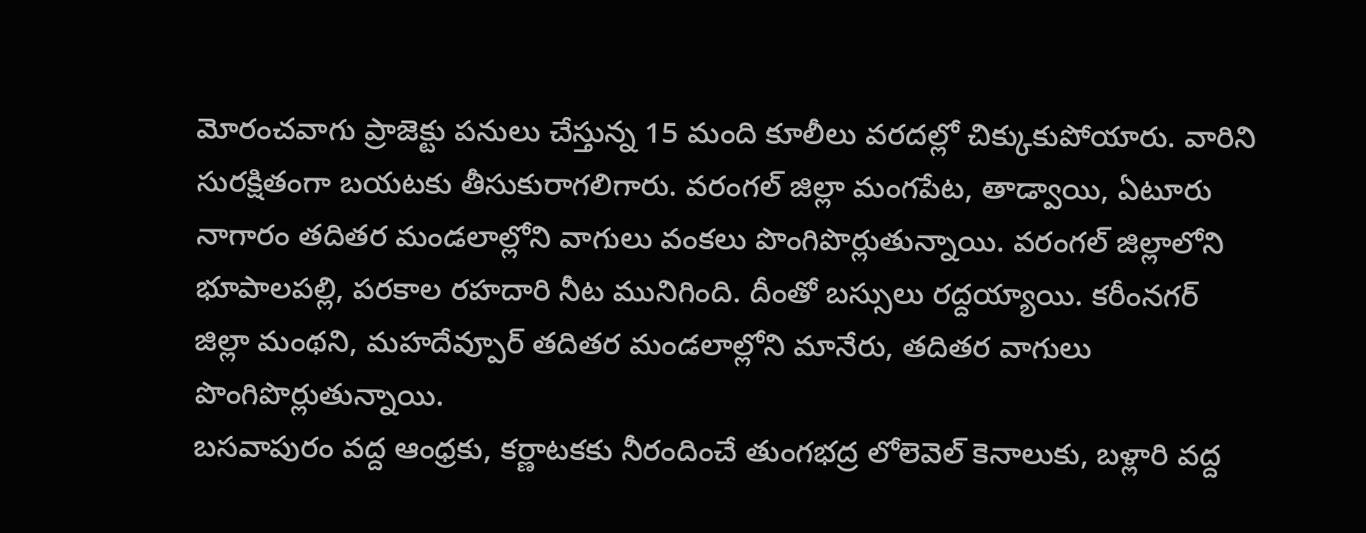మోరంచవాగు ప్రాజెక్టు పనులు చేస్తున్న 15 మంది కూలీలు వరదల్లో చిక్కుకుపోయారు. వారిని సురక్షితంగా బయటకు తీసుకురాగలిగారు. వరంగల్ జిల్లా మంగపేట, తాడ్వాయి, ఏటూరు నాగారం తదితర మండలాల్లోని వాగులు వంకలు పొంగిపొర్లుతున్నాయి. వరంగల్ జిల్లాలోని భూపాలపల్లి, పరకాల రహదారి నీట మునిగింది. దీంతో బస్సులు రద్దయ్యాయి. కరీంనగర్ జిల్లా మంథని, మహదేవ్పూర్ తదితర మండలాల్లోని మానేరు, తదితర వాగులు పొంగిపొర్లుతున్నాయి.
బసవాపురం వద్ద ఆంధ్రకు, కర్ణాటకకు నీరందించే తుంగభద్ర లోలెవెల్ కెనాలుకు, బళ్లారి వద్ద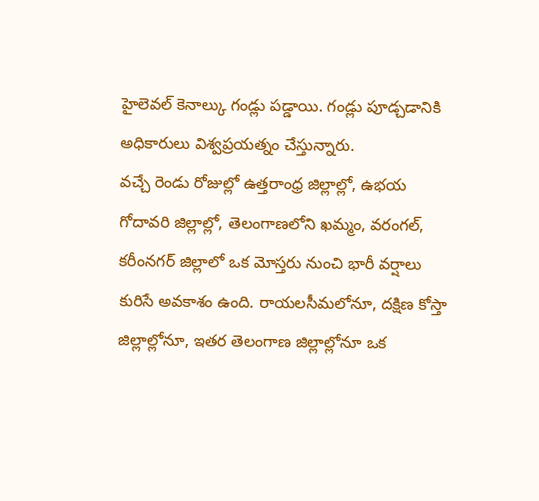హైలెవల్ కెనాల్కు గండ్లు పడ్డాయి. గండ్లు పూడ్చడానికి అధికారులు విశ్వప్రయత్నం చేస్తున్నారు.
వచ్చే రెండు రోజుల్లో ఉత్తరాంధ్ర జిల్లాల్లో, ఉభయ గోదావరి జిల్లాల్లో, తెలంగాణలోని ఖమ్మం, వరంగల్, కరీంనగర్ జిల్లాలో ఒక మోస్తరు నుంచి భారీ వర్షాలు కురిసే అవకాశం ఉంది. రాయలసీమలోనూ, దక్షిణ కోస్తా జిల్లాల్లోనూ, ఇతర తెలంగాణ జిల్లాల్లోనూ ఒక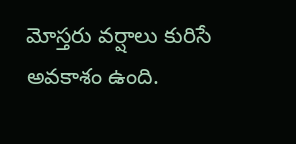మోస్తరు వర్షాలు కురిసే అవకాశం ఉంది.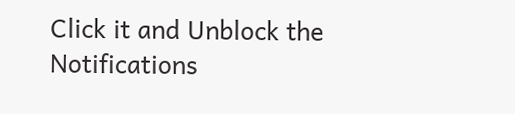Click it and Unblock the Notifications